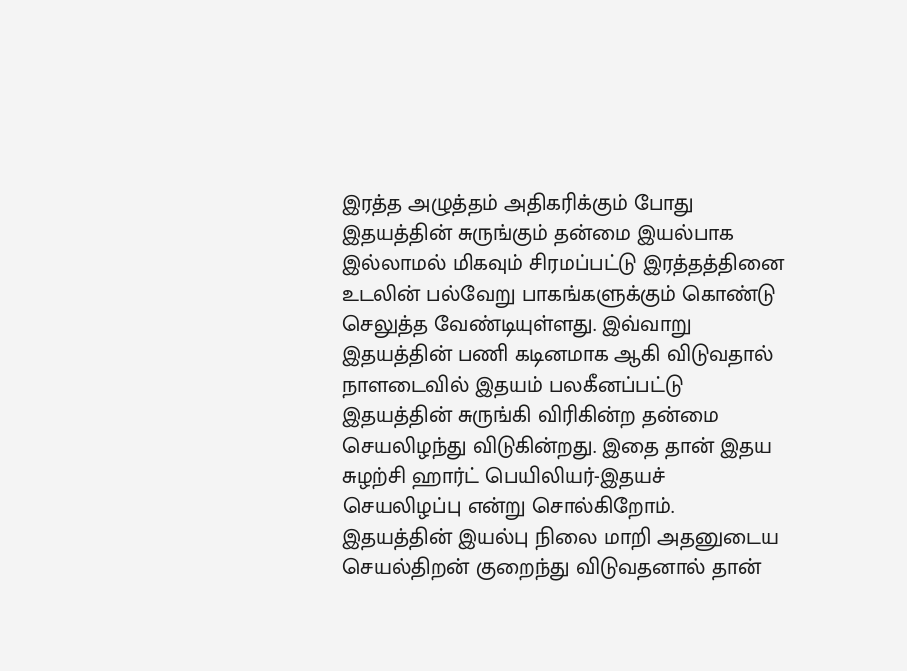இரத்த அழுத்தம் அதிகரிக்கும் போது இதயத்தின் சுருங்கும் தன்மை இயல்பாக இல்லாமல் மிகவும் சிரமப்பட்டு இரத்தத்தினை உடலின் பல்வேறு பாகங்களுக்கும் கொண்டு செலுத்த வேண்டியுள்ளது. இவ்வாறு இதயத்தின் பணி கடினமாக ஆகி விடுவதால் நாளடைவில் இதயம் பலகீனப்பட்டு இதயத்தின் சுருங்கி விரிகின்ற தன்மை செயலிழந்து விடுகின்றது. இதை தான் இதய சுழற்சி ஹார்ட் பெயிலியர்-இதயச் செயலிழப்பு என்று சொல்கிறோம்.
இதயத்தின் இயல்பு நிலை மாறி அதனுடைய செயல்திறன் குறைந்து விடுவதனால் தான்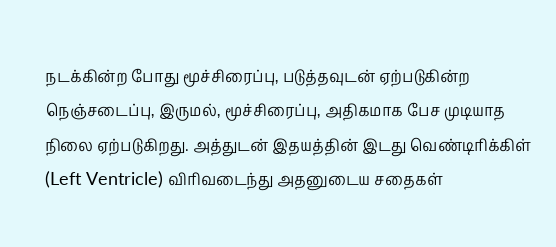நடக்கின்ற போது மூச்சிரைப்பு, படுத்தவுடன் ஏற்படுகின்ற நெஞ்சடைப்பு, இருமல், மூச்சிரைப்பு, அதிகமாக பேச முடியாத நிலை ஏற்படுகிறது. அத்துடன் இதயத்தின் இடது வெண்டிரிக்கிள் (Left Ventricle) விரிவடைந்து அதனுடைய சதைகள்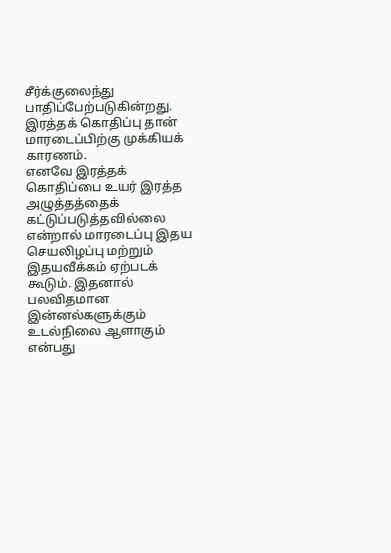சீர்க்குலைந்து பாதிப்பேற்படுகின்றது. இரத்தக் கொதிப்பு தான் மாரடைப்பிற்கு முக்கியக் காரணம்.
எனவே இரத்தக் கொதிப்பை உயர் இரத்த அழுத்தத்தைக் கட்டுப்படுத்தவில்லை என்றால் மாரடைப்பு இதய செயலிழப்பு மற்றும் இதயவீக்கம் ஏற்படக் கூடும். இதனால் பலவிதமான இன்னல்களுக்கும் உடல்நிலை ஆளாகும் என்பது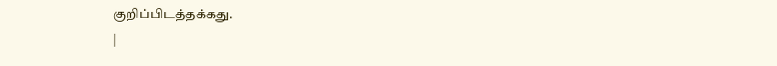குறிப்பிடத்தக்கது.
|